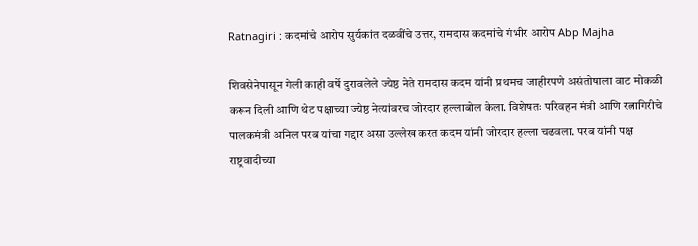Ratnagiri : कदमांचे आरोप सुर्यकांत दळवींचे उत्तर, रामदास कदमांचे गंभीर आरोप Abp Majha

शिवसेनेपासून गेली काही वर्षे दुरावलेले ज्येष्ठ नेते रामदास कदम यांनी प्रथमच जाहीरपणे असंतोषाला वाट मोकळी करून दिली आणि थेट पक्षाच्या ज्येष्ठ नेत्यांवरच जोरदार हल्लाबोल केला. विशेषतः परिवहन मंत्री आणि रत्नागिरीचे पालकमंत्री अनिल परब यांचा गद्दार असा उल्लेख करत कदम यांनी जोरदार हल्ला चढवला. परब यांनी पक्ष राष्ट्रवादीच्या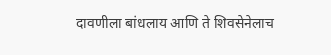दावणीला बांधलाय आणि ते शिवसेनेलाच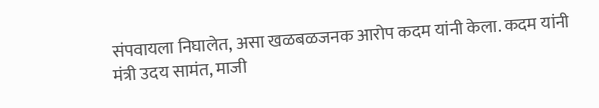संपवायला निघालेत, असा खळबळजनक आरोप कदम यांनी केला. कदम यांनी मंत्री उदय सामंत, माजी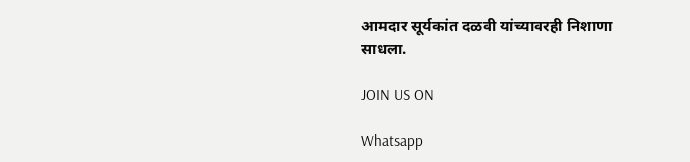आमदार सूर्यकांत दळवी यांच्यावरही निशाणा साधला.

JOIN US ON

Whatsapp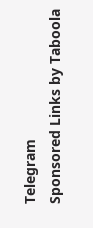Telegram
Sponsored Links by Taboola